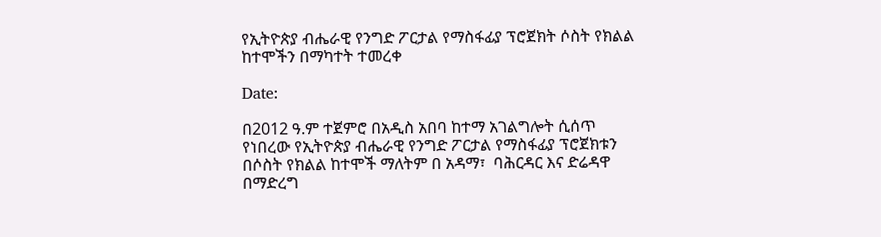የኢትዮጵያ ብሔራዊ የንግድ ፖርታል የማስፋፊያ ፕሮጀክት ሶስት የክልል ከተሞችን በማካተት ተመረቀ

Date:

በ2012 ዓ.ም ተጀምሮ በአዲስ አበባ ከተማ አገልግሎት ሲሰጥ የነበረው የኢትዮጵያ ብሔራዊ የንግድ ፖርታል የማስፋፊያ ፕሮጀክቱን በሶስት የክልል ከተሞች ማለትም በ አዳማ፣  ባሕርዳር እና ድሬዳዋ በማድረግ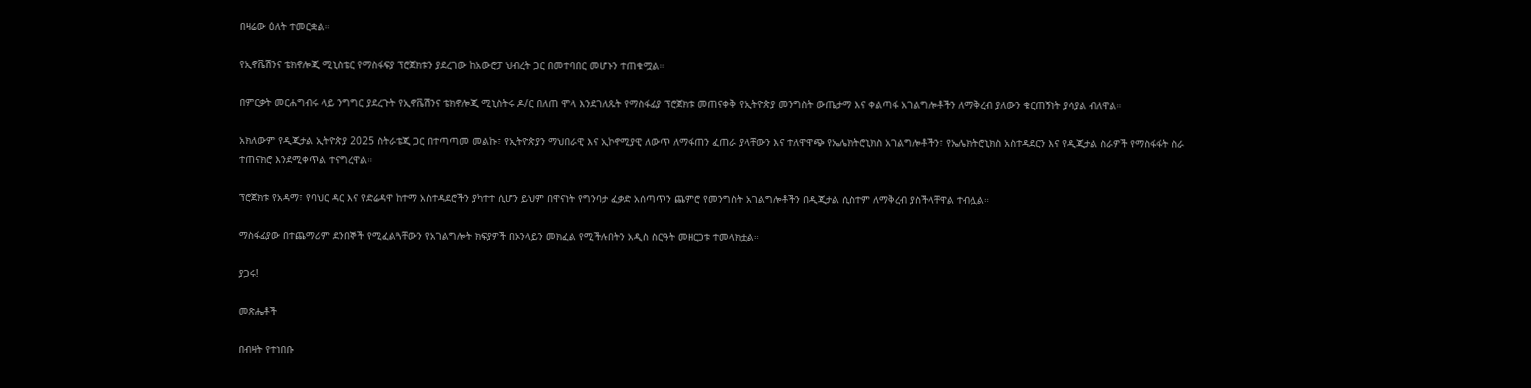በዛሬው ዕለት ተመርቋል።

የኢኖቬሽንና ቴክኖሎጂ ሚኒስቴር የማስፋፍያ ፕሮጀክቱን ያደረገው ከአውሮፓ ህብረት ጋር በመተባበር መሆኑን ተጠቁሟል።

በምርቃት መርሐግብሩ ላይ ንግግር ያደረጉት የኢኖቬሽንና ቴክኖሎጂ ሚኒስትሩ ዶ/ር በለጠ ሞላ እንደገለጹት የማስፋፊያ ፕሮጀክቱ መጠናቀቅ የኢትዮጵያ መንግስት ውጤታማ እና ቀልጣፋ አገልግሎቶችን ለማቅረብ ያለውን ቁርጠኝነት ያሳያል ብለዋል።

አክለውም የዲጂታል ኢትዮጵያ 2025 ስትራቴጂ ጋር በተጣጣመ መልኩ፣ የኢትዮጵያን ማህበራዊ እና ኢኮኖሚያዊ ለውጥ ለማፋጠን ፈጠራ ያላቸውን እና ተለዋዋጭ የኤሌክትሮኒክስ አገልግሎቶችን፣ የኤሌክትሮኒክስ አስተዳደርን እና የዲጂታል ስራዎች የማስፋፋት ስራ ተጠናክሮ እንደሚቀጥል ተናግረዋል።

ፕሮጀክቱ የአዳማ፣ የባህር ዳር እና የድሬዳዋ ከተማ አስተዳደሮችን ያካተተ ሲሆን ይህም በዋናነት የግንባታ ፈቃድ አሰጣጥን ጨምሮ የመንግስት አገልግሎቶችን በዲጂታል ሲስተም ለማቅረብ ያስችላቸዋል ተብሏል።

ማስፋፊያው በተጨማሪም ደንበኞች የሚፈልጓቸውን የአገልግሎት ክፍያዎች በኦንላይን መክፈል የሚችሉበትን አዲስ ስርዓት መዘርጋቱ ተመላክቷል።

ያጋሩ!

መጽሔቶች

በብዛት የተነበቡ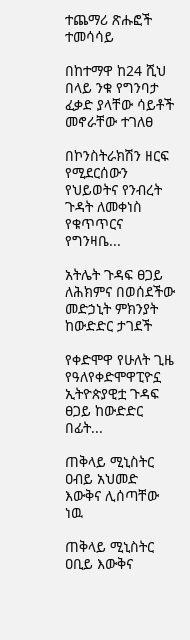ተጨማሪ ጽሑፎች
ተመሳሳይ

በከተማዋ ከ24 ሺህ በላይ ንቁ የግንባታ ፈቃድ ያላቸው ሳይቶች መኖራቸው ተገለፀ

በኮንስትራክሽን ዘርፍ የሚደርሰውን የህይወትና የንብረት ጉዳት ለመቀነስ የቁጥጥርና የግንዛቤ...

አትሌት ጉዳፍ ፀጋይ ለሕክምና በወሰደችው መድኃኒት ምክንያት ከውድድር ታገደች

የቀድሞዋ የሁለት ጊዜ የዓለየቀድሞዋፒዮኗ ኢትዮጵያዊቷ ጉዳፍ ፀጋይ ከውድድር በፊት...

ጠቅላይ ሚኒስትር ዐብይ አህመድ እውቅና ሊሰጣቸው ነዉ

ጠቅላይ ሚኒስትር ዐቢይ እውቅና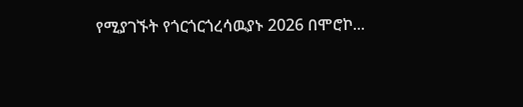የሚያገኙት የጎርጎርጎረሳዉያኑ 2026 በሞሮኮ...